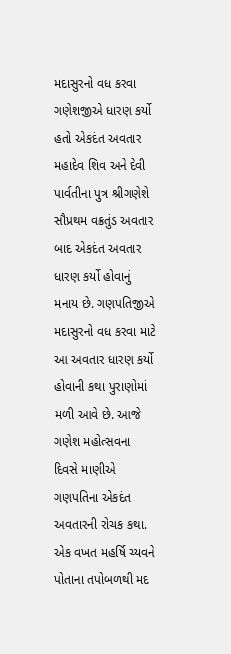મદાસુરનો વધ કરવા ગણેશજીએ ધારણ કર્યો હતો એકદંત અવતાર મહાદેવ શિવ અને દેવી પાર્વતીના પુત્ર શ્રીગણેશે સૌપ્રથમ વક્રતુંડ અવતાર બાદ એકદંત અવતાર ધારણ કર્યો હોવાનું મનાય છે. ગણપતિજીએ મદાસુરનો વધ કરવા માટે આ અવતાર ધારણ કર્યો હોવાની કથા પુરાણોમાં મળી આવે છે. આજે ગણેશ મહોત્સવના દિવસે માણીએ ગણપતિના એકદંત અવતારની રોચક કથા. એક વખત મહર્ષિ ચ્યવને પોતાના તપોબળથી મદ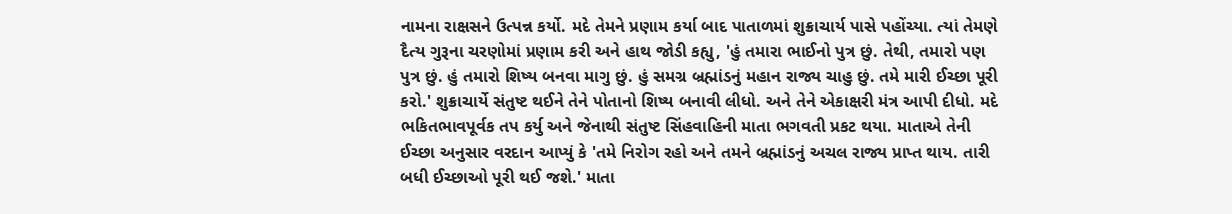નામના રાક્ષસને ઉત્પન્ન કર્યો. મદે તેમને પ્રણામ કર્યા બાદ પાતાળમાં શુક્રાચાર્ય પાસે પહોંચ્યા. ત્યાં તેમણે દૈત્ય ગુરૂના ચરણોમાં પ્રણામ કરી અને હાથ જોડી કહ્યુ, 'હું તમારા ભાઈનો પુત્ર છું. તેથી, તમારો પણ પુત્ર છું. હું તમારો શિષ્ય બનવા માગુ છું. હું સમગ્ર બ્રહ્માંડનું મહાન રાજ્ય ચાહુ છું. તમે મારી ઈચ્છા પૂરી કરો.' શુક્રાચાર્યે સંતુષ્ટ થઈને તેને પોતાનો શિષ્ય બનાવી લીધો. અને તેને એકાક્ષરી મંત્ર આપી દીધો. મદે ભકિતભાવપૂર્વક તપ કર્યુ અને જેનાથી સંતુષ્ટ સિંહવાહિની માતા ભગવતી પ્રકટ થયા. માતાએ તેની ઈચ્છા અનુસાર વરદાન આપ્યું કે 'તમે નિરોગ રહો અને તમને બ્રહ્માંડનું અચલ રાજ્ય પ્રાપ્ત થાય. તારી બધી ઈચ્છાઓ પૂરી થઈ જશે.' માતા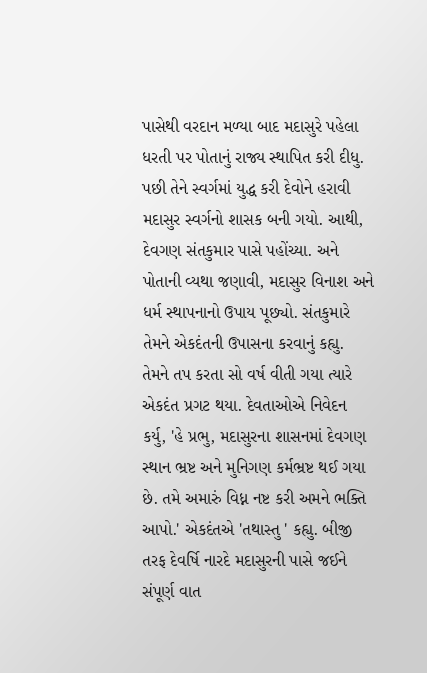પાસેથી વરદાન મળ્યા બાદ મદાસુરે પહેલા ધરતી પર પોતાનું રાજ્ય સ્થાપિત કરી દીધુ. પછી તેને સ્વર્ગમાં યુદ્ધ કરી દેવોને હરાવી મદાસુર સ્વર્ગનો શાસક બની ગયો. આથી, દેવગણ સંતકુમાર પાસે પહોંચ્યા. અને પોતાની વ્યથા જણાવી, મદાસુર વિનાશ અને ધર્મ સ્થાપનાનો ઉપાય પૂછ્યો. સંતકુમારે તેમને એકદંતની ઉપાસના કરવાનું કહ્યુ. તેમને તપ કરતા સો વર્ષ વીતી ગયા ત્યારે એકદંત પ્રગટ થયા. દેવતાઓએ નિવેદન કર્યુ, 'હે પ્રભુ, મદાસુરના શાસનમાં દેવગણ સ્થાન ભ્રષ્ટ અને મુનિગણ કર્મભ્રષ્ટ થઈ ગયા છે. તમે અમારું વિધ્ન નષ્ટ કરી અમને ભક્તિ આપો.' એકદંતએ 'તથાસ્તુ ' કહ્યુ. બીજી તરફ દેવર્ષિ નારદે મદાસુરની પાસે જઈને સંપૂર્ણ વાત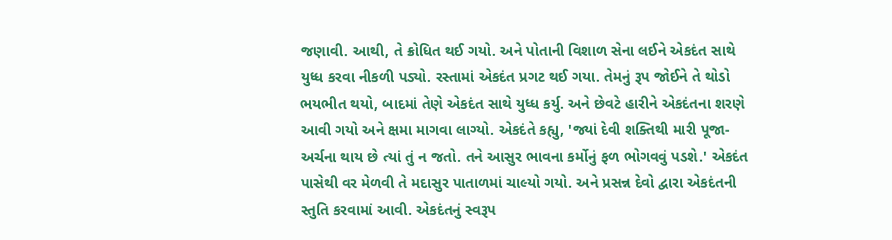જણાવી. આથી, તે ક્રોધિત થઈ ગયો. અને પોતાની વિશાળ સેના લઈને એકદંત સાથે યુધ્ધ કરવા નીકળી પડ્યો. રસ્તામાં એકદંત પ્રગટ થઈ ગયા. તેમનું રૂપ જોઈને તે થોડો ભયભીત થયો, બાદમાં તેણે એકદંત સાથે યુધ્ધ કર્યુ. અને છેવટે હારીને એકદંતના શરણે આવી ગયો અને ક્ષમા માગવા લાગ્યો. એકદંતે કહ્યુ, 'જ્યાં દેવી શક્તિથી મારી પૂજા-અર્ચના થાય છે ત્યાં તું ન જતો. તને આસુર ભાવના કર્મોનું ફળ ભોગવવું પડશે.' એકદંત પાસેથી વર મેળવી તે મદાસુર પાતાળમાં ચાલ્યો ગયો. અને પ્રસન્ન દેવો દ્વારા એકદંતની સ્તુતિ કરવામાં આવી. એકદંતનું સ્વરૂપ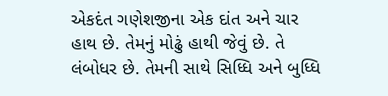એકદંત ગણેશજીના એક દાંત અને ચાર હાથ છે. તેમનું મોઢું હાથી જેવું છે. તે લંબોધર છે. તેમની સાથે સિધ્ધિ અને બુધ્ધિ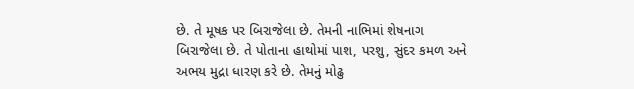છે. તે મૂષક પર બિરાજેલા છે. તેમની નાભિમાં શેષનાગ બિરાજેલા છે. તે પોતાના હાથોમાં પાશ, પરશુ, સુંદર કમળ અને અભય મુદ્રા ધારણ કરે છે. તેમનું મોઢુ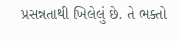પ્રસન્નતાથી ખિલેલું છે. તે ભક્તો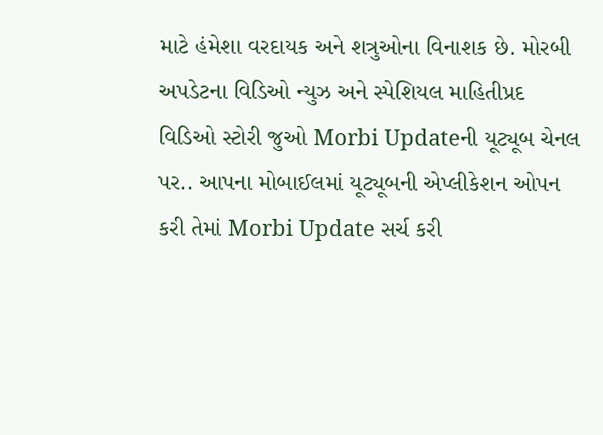માટે હંમેશા વરદાયક અને શત્રુઓના વિનાશક છે. મોરબી અપડેટના વિડિઓ ન્યુઝ અને સ્પેશિયલ માહિતીપ્રદ વિડિઓ સ્ટોરી જુઓ Morbi Updateની યૂટ્યૂબ ચેનલ પર.. આપના મોબાઈલમાં યૂટ્યૂબની એપ્લીકેશન ઓપન કરી તેમાં Morbi Update સર્ચ કરી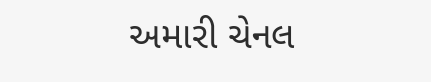અમારી ચેનલ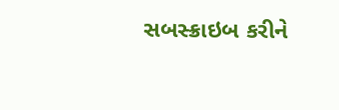સબસ્ક્રાઇબ કરીને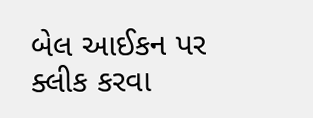બેલ આઈકન પર ક્લીક કરવા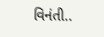વિનંતી..